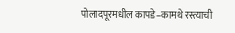पोलादपूरमधील कापडे–कामथे रस्त्याची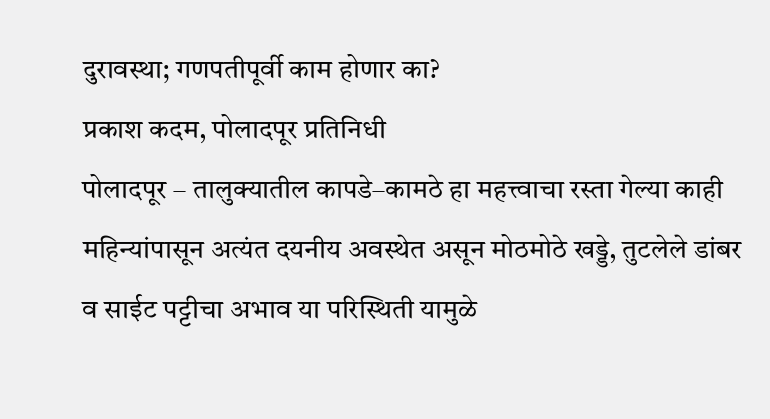दुरावस्था; गणपतीपूर्वी काम होणार का?
प्रकाश कदम, पोलादपूर प्रतिनिधी
पोलादपूर – तालुक्यातील कापडे–कामठे हा महत्त्वाचा रस्ता गेल्या काही महिन्यांपासून अत्यंत दयनीय अवस्थेत असून मोठमोठे खड्डे, तुटलेले डांबर व साईट पट्टीचा अभाव या परिस्थिती यामुळे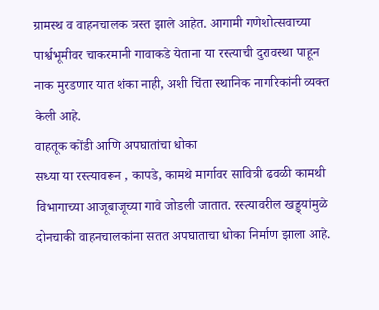ग्रामस्थ व वाहनचालक त्रस्त झाले आहेत. आगामी गणेशोत्सवाच्या पार्श्वभूमीवर चाकरमानी गावाकडे येताना या रस्त्याची दुरावस्था पाहून नाक मुरडणार यात शंका नाही, अशी चिंता स्थानिक नागरिकांनी व्यक्त केली आहे.
वाहतूक कोंडी आणि अपघातांचा धोका
सध्या या रस्त्यावरून , कापडे, कामथे मार्गावर सावित्री ढवळी कामथी विभागाच्या आजूबाजूच्या गावे जोडली जातात. रस्त्यावरील खड्ड्यांमुळे दोनचाकी वाहनचालकांना सतत अपघाताचा धोका निर्माण झाला आहे.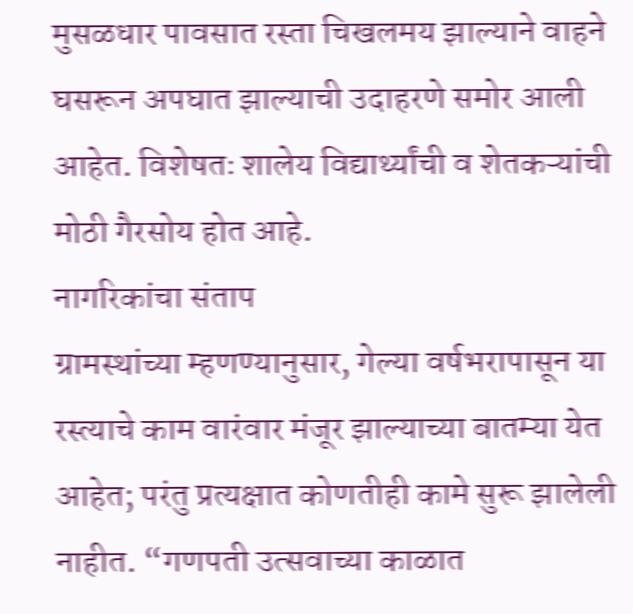मुसळधार पावसात रस्ता चिखलमय झाल्याने वाहने घसरून अपघात झाल्याची उदाहरणे समोर आली आहेत. विशेषतः शालेय विद्यार्थ्यांची व शेतकऱ्यांची मोठी गैरसोय होत आहे.
नागरिकांचा संताप
ग्रामस्थांच्या म्हणण्यानुसार, गेल्या वर्षभरापासून या रस्त्याचे काम वारंवार मंजूर झाल्याच्या बातम्या येत आहेत; परंतु प्रत्यक्षात कोणतीही कामे सुरू झालेली नाहीत. “गणपती उत्सवाच्या काळात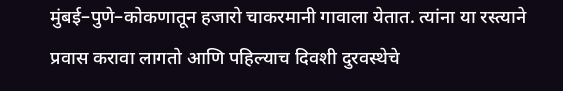मुंबई–पुणे–कोकणातून हजारो चाकरमानी गावाला येतात. त्यांना या रस्त्याने प्रवास करावा लागतो आणि पहिल्याच दिवशी दुरवस्थेचे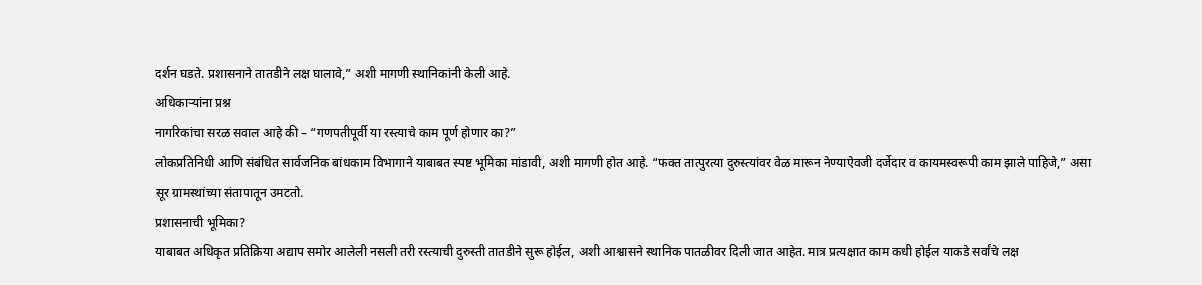दर्शन घडते. प्रशासनाने तातडीने लक्ष घालावे,” अशी मागणी स्थानिकांनी केली आहे.
अधिकाऱ्यांना प्रश्न
नागरिकांचा सरळ सवाल आहे की – “गणपतीपूर्वी या रस्त्याचे काम पूर्ण होणार का?”
लोकप्रतिनिधी आणि संबंधित सार्वजनिक बांधकाम विभागाने याबाबत स्पष्ट भूमिका मांडावी, अशी मागणी होत आहे. “फक्त तात्पुरत्या दुरुस्त्यांवर वेळ मारून नेण्याऐवजी दर्जेदार व कायमस्वरूपी काम झाले पाहिजे,” असा सूर ग्रामस्थांच्या संतापातून उमटतो.
प्रशासनाची भूमिका?
याबाबत अधिकृत प्रतिक्रिया अद्याप समोर आलेली नसली तरी रस्त्याची दुरुस्ती तातडीने सुरू होईल, अशी आश्वासने स्थानिक पातळीवर दिली जात आहेत. मात्र प्रत्यक्षात काम कधी होईल याकडे सर्वांचे लक्ष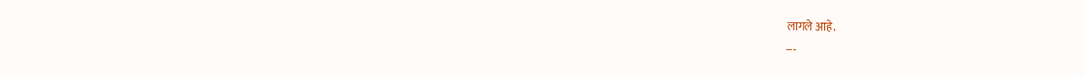लागले आहे.
---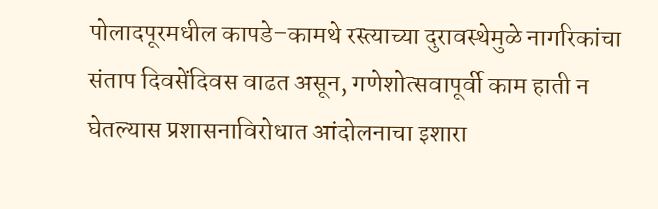पोलादपूरमधील कापडे–कामथे रस्त्याच्या दुरावस्थेमुळे नागरिकांचा संताप दिवसेंदिवस वाढत असून, गणेशोत्सवापूर्वी काम हाती न घेतल्यास प्रशासनाविरोधात आंदोलनाचा इशारा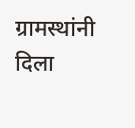ग्रामस्थांनी दिला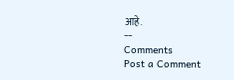आहे.
--
Comments
Post a Comment